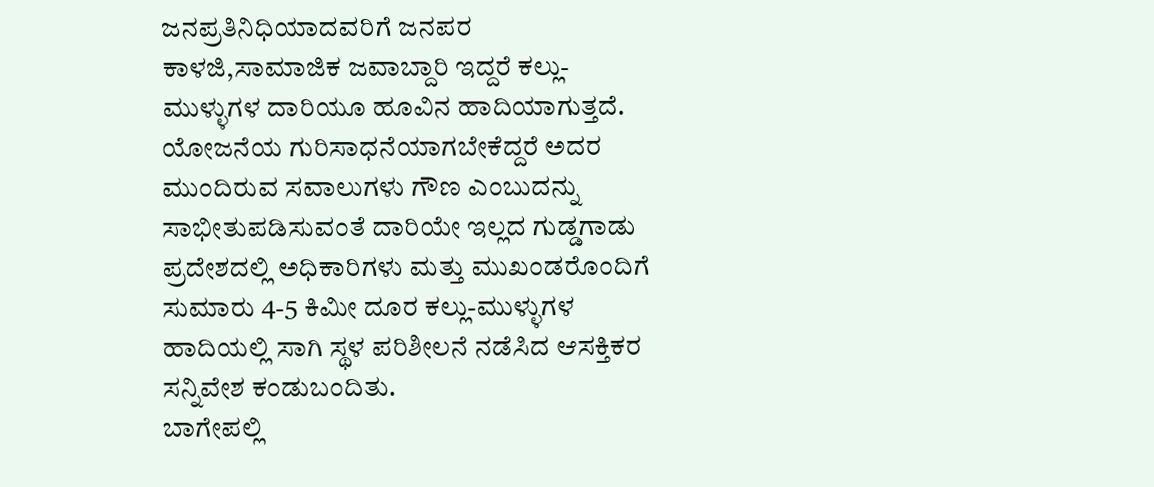ಜನಪ್ರತಿನಿಧಿಯಾದವರಿಗೆ ಜನಪರ ಕಾಳಜಿ,ಸಾಮಾಜಿಕ ಜವಾಬ್ದಾರಿ ಇದ್ದರೆ ಕಲ್ಲು-ಮುಳ್ಳುಗಳ ದಾರಿಯೂ ಹೂವಿನ ಹಾದಿಯಾಗುತ್ತದೆ. ಯೋಜನೆಯ ಗುರಿಸಾಧನೆಯಾಗಬೇಕೆದ್ದರೆ ಅದರ ಮುಂದಿರುವ ಸವಾಲುಗಳು ಗೌಣ ಎಂಬುದನ್ನು ಸಾಭೀತುಪಡಿಸುವಂತೆ ದಾರಿಯೇ ಇಲ್ಲದ ಗುಡ್ಡಗಾಡು ಪ್ರದೇಶದಲ್ಲಿ ಅಧಿಕಾರಿಗಳು ಮತ್ತು ಮುಖಂಡರೊಂದಿಗೆ ಸುಮಾರು 4-5 ಕಿಮೀ ದೂರ ಕಲ್ಲು-ಮುಳ್ಳುಗಳ ಹಾದಿಯಲ್ಲಿ ಸಾಗಿ ಸ್ಥಳ ಪರಿಶೀಲನೆ ನಡೆಸಿದ ಆಸಕ್ತಿಕರ ಸನ್ನಿವೇಶ ಕಂಡುಬಂದಿತು.
ಬಾಗೇಪಲ್ಲಿ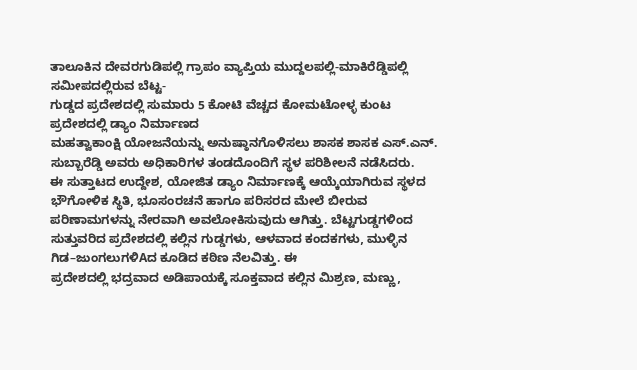ತಾಲೂಕಿನ ದೇವರಗುಡಿಪಲ್ಲಿ ಗ್ರಾಪಂ ವ್ಯಾಪ್ತಿಯ ಮುದ್ದಲಪಲ್ಲಿ-ಮಾಕಿರೆಡ್ಡಿಪಲ್ಲಿ ಸಮೀಪದಲ್ಲಿರುವ ಬೆಟ್ಟ-
ಗುಡ್ಡದ ಪ್ರದೇಶದಲ್ಲಿ ಸುಮಾರು 5 ಕೋಟಿ ವೆಚ್ಚದ ಕೋಮಟೋಳ್ಳ ಕುಂಟ ಪ್ರದೇಶದಲ್ಲಿ ಡ್ಯಾಂ ನಿರ್ಮಾಣದ
ಮಹತ್ವಾಕಾಂಕ್ಷಿ ಯೋಜನೆಯನ್ನು ಅನುಷ್ಠಾನಗೊಳಿಸಲು ಶಾಸಕ ಶಾಸಕ ಎಸ್.ಎನ್. ಸುಬ್ಬಾರೆಡ್ಡಿ ಅವರು ಅಧಿಕಾರಿಗಳ ತಂಡದೊಂದಿಗೆ ಸ್ಥಳ ಪರಿಶೀಲನೆ ನಡೆಸಿದರು.
ಈ ಸುತ್ತಾಟದ ಉದ್ದೇಶ, ಯೋಜಿತ ಡ್ಯಾಂ ನಿರ್ಮಾಣಕ್ಕೆ ಆಯ್ಕೆಯಾಗಿರುವ ಸ್ಥಳದ ಭೌಗೋಳಿಕ ಸ್ಥಿತಿ, ಭೂಸಂರಚನೆ ಹಾಗೂ ಪರಿಸರದ ಮೇಲೆ ಬೀರುವ ಪರಿಣಾಮಗಳನ್ನು ನೇರವಾಗಿ ಅವಲೋಕಿಸುವುದು ಆಗಿತ್ತು. ಬೆಟ್ಟಗುಡ್ಡಗಳಿಂದ ಸುತ್ತುವರಿದ ಪ್ರದೇಶದಲ್ಲಿ ಕಲ್ಲಿನ ಗುಡ್ಡಗಳು, ಆಳವಾದ ಕಂದಕಗಳು, ಮುಳ್ಳಿನ ಗಿಡ–ಜುಂಗಲುಗಳಿAದ ಕೂಡಿದ ಕಠಿಣ ನೆಲವಿತ್ತು. ಈ
ಪ್ರದೇಶದಲ್ಲಿ ಭದ್ರವಾದ ಅಡಿಪಾಯಕ್ಕೆ ಸೂಕ್ತವಾದ ಕಲ್ಲಿನ ಮಿಶ್ರಣ, ಮಣ್ಣು,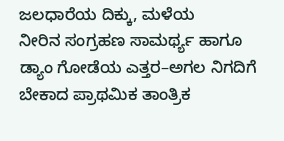ಜಲಧಾರೆಯ ದಿಕ್ಕು, ಮಳೆಯ
ನೀರಿನ ಸಂಗ್ರಹಣ ಸಾಮರ್ಥ್ಯ ಹಾಗೂ ಡ್ಯಾಂ ಗೋಡೆಯ ಎತ್ತರ–ಅಗಲ ನಿಗದಿಗೆ ಬೇಕಾದ ಪ್ರಾಥಮಿಕ ತಾಂತ್ರಿಕ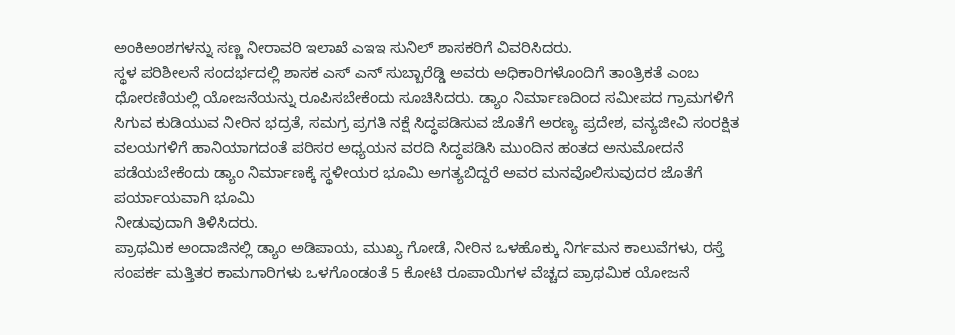ಅಂಕಿಅಂಶಗಳನ್ನು ಸಣ್ಣ ನೀರಾವರಿ ಇಲಾಖೆ ಎಇಇ ಸುನಿಲ್ ಶಾಸಕರಿಗೆ ವಿವರಿಸಿದರು.
ಸ್ಥಳ ಪರಿಶೀಲನೆ ಸಂದರ್ಭದಲ್ಲಿ ಶಾಸಕ ಎಸ್ ಎನ್ ಸುಬ್ಬಾರೆಡ್ಡಿ ಅವರು ಅಧಿಕಾರಿಗಳೊಂದಿಗೆ ತಾಂತ್ರಿಕತೆ ಎಂಬ
ಧೋರಣಿಯಲ್ಲಿ ಯೋಜನೆಯನ್ನು ರೂಪಿಸಬೇಕೆಂದು ಸೂಚಿಸಿದರು. ಡ್ಯಾಂ ನಿರ್ಮಾಣದಿಂದ ಸಮೀಪದ ಗ್ರಾಮಗಳಿಗೆ
ಸಿಗುವ ಕುಡಿಯುವ ನೀರಿನ ಭದ್ರತೆ, ಸಮಗ್ರ ಪ್ರಗತಿ ನಕ್ಷೆ ಸಿದ್ಧಪಡಿಸುವ ಜೊತೆಗೆ ಅರಣ್ಯ ಪ್ರದೇಶ, ವನ್ಯಜೀವಿ ಸಂರಕ್ಷಿತ ವಲಯಗಳಿಗೆ ಹಾನಿಯಾಗದಂತೆ ಪರಿಸರ ಅಧ್ಯಯನ ವರದಿ ಸಿದ್ಧಪಡಿಸಿ ಮುಂದಿನ ಹಂತದ ಅನುಮೋದನೆ ಪಡೆಯಬೇಕೆಂದು ಡ್ಯಾಂ ನಿರ್ಮಾಣಕ್ಕೆ ಸ್ಥಳೀಯರ ಭೂಮಿ ಅಗತ್ಯಬಿದ್ದರೆ ಅವರ ಮನವೊಲಿಸುವುದರ ಜೊತೆಗೆ ಪರ್ಯಾಯವಾಗಿ ಭೂಮಿ
ನೀಡುವುದಾಗಿ ತಿಳಿಸಿದರು.
ಪ್ರಾಥಮಿಕ ಅಂದಾಜಿನಲ್ಲಿ ಡ್ಯಾಂ ಅಡಿಪಾಯ, ಮುಖ್ಯ ಗೋಡೆ, ನೀರಿನ ಒಳಹೊಕ್ಕು ನಿರ್ಗಮನ ಕಾಲುವೆಗಳು, ರಸ್ತೆ ಸಂಪರ್ಕ ಮತ್ತಿತರ ಕಾಮಗಾರಿಗಳು ಒಳಗೊಂಡಂತೆ 5 ಕೋಟಿ ರೂಪಾಯಿಗಳ ವೆಚ್ಚದ ಪ್ರಾಥಮಿಕ ಯೋಜನೆ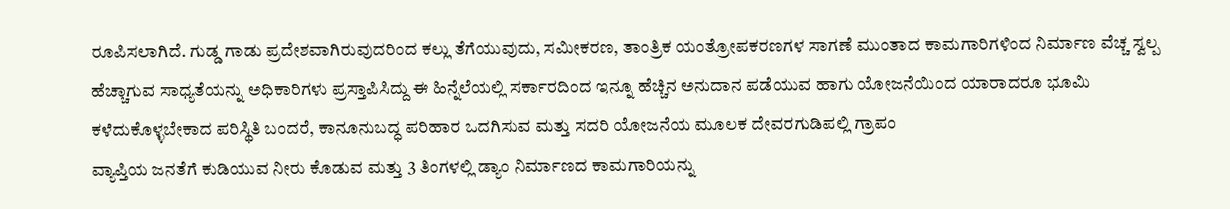ರೂಪಿಸಲಾಗಿದೆ. ಗುಡ್ಡ ಗಾಡು ಪ್ರದೇಶವಾಗಿರುವುದರಿಂದ ಕಲ್ಲು ತೆಗೆಯುವುದು, ಸಮೀಕರಣ, ತಾಂತ್ರಿಕ ಯಂತ್ರೋಪಕರಣಗಳ ಸಾಗಣೆ ಮುಂತಾದ ಕಾಮಗಾರಿಗಳಿಂದ ನಿರ್ಮಾಣ ವೆಚ್ಚ ಸ್ವಲ್ಪ ಹೆಚ್ಚಾಗುವ ಸಾಧ್ಯತೆಯನ್ನು ಅಧಿಕಾರಿಗಳು ಪ್ರಸ್ತಾಪಿಸಿದ್ದು ಈ ಹಿನ್ನೆಲೆಯಲ್ಲಿ ಸರ್ಕಾರದಿಂದ ಇನ್ನೂ ಹೆಚ್ಚಿನ ಅನುದಾನ ಪಡೆಯುವ ಹಾಗು ಯೋಜನೆಯಿಂದ ಯಾರಾದರೂ ಭೂಮಿ ಕಳೆದುಕೊಳ್ಳಬೇಕಾದ ಪರಿಸ್ಥಿತಿ ಬಂದರೆ, ಕಾನೂನುಬದ್ಧ ಪರಿಹಾರ ಒದಗಿಸುವ ಮತ್ತು ಸದರಿ ಯೋಜನೆಯ ಮೂಲಕ ದೇವರಗುಡಿಪಲ್ಲಿ ಗ್ರಾಪಂ
ವ್ಯಾಪ್ತಿಯ ಜನತೆಗೆ ಕುಡಿಯುವ ನೀರು ಕೊಡುವ ಮತ್ತು 3 ತಿಂಗಳಲ್ಲಿ ಡ್ಯಾಂ ನಿರ್ಮಾಣದ ಕಾಮಗಾರಿಯನ್ನು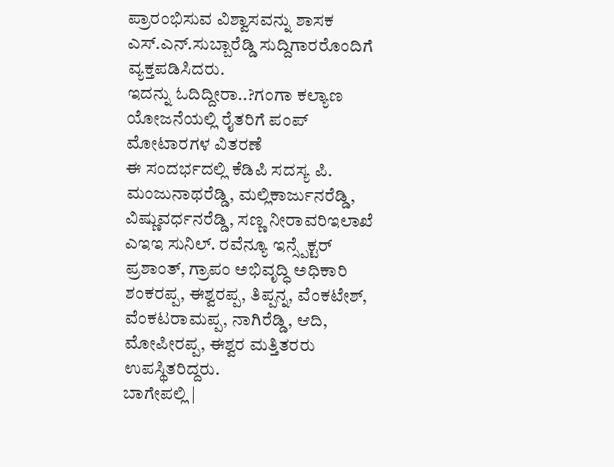ಪ್ರಾರಂಭಿಸುವ ವಿಶ್ವಾಸವನ್ನು ಶಾಸಕ ಎಸ್.ಎನ್.ಸುಬ್ಬಾರೆಡ್ಡಿ ಸುದ್ದಿಗಾರರೊಂದಿಗೆ ವ್ಯಕ್ತಪಡಿಸಿದರು.
ಇದನ್ನು ಓದಿದ್ದೀರಾ..?ಗಂಗಾ ಕಲ್ಯಾಣ ಯೋಜನೆಯಲ್ಲಿ ರೈತರಿಗೆ ಪಂಪ್ ಮೋಟಾರಗಳ ವಿತರಣೆ
ಈ ಸಂದರ್ಭದಲ್ಲಿ ಕೆಡಿಪಿ ಸದಸ್ಯ ಪಿ. ಮಂಜುನಾಥರೆಡ್ಡಿ, ಮಲ್ಲಿಕಾರ್ಜುನರೆಡ್ಡಿ, ವಿಷ್ಣುವರ್ಧನರೆಡ್ಡಿ, ಸಣ್ಣ ನೀರಾವರಿಇಲಾಖೆ ಎಇಇ ಸುನಿಲ್. ರವೆನ್ಯೂ ಇನ್ಸ್ಪೆಕ್ಟರ್ ಪ್ರಶಾಂತ್, ಗ್ರಾಪಂ ಅಭಿವೃದ್ಧಿ ಅಧಿಕಾರಿ ಶಂಕರಪ್ಪ, ಈಶ್ವರಪ್ಪ, ತಿಪ್ಪನ್ನ, ವೆಂಕಟೇಶ್, ವೆಂಕಟರಾಮಪ್ಪ, ನಾಗಿರೆಡ್ಡಿ, ಆದಿ, ಮೋಪೀರಪ್ಪ, ಈಶ್ವರ ಮತ್ತಿತರರು ಉಪಸ್ಥಿತರಿದ್ದರು.
ಬಾಗೇಪಲ್ಲಿ |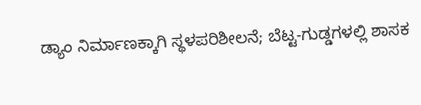ಡ್ಯಾಂ ನಿರ್ಮಾಣಕ್ಕಾಗಿ ಸ್ಥಳಪರಿಶೀಲನೆ; ಬೆಟ್ಟ-ಗುಡ್ಡಗಳಲ್ಲಿ ಶಾಸಕ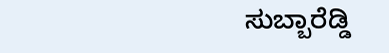ಸುಬ್ಬಾರೆಡ್ಡಿ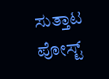ಸುತ್ತಾಟ
ಪೋಸ್ಟ್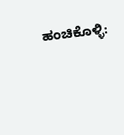ಹಂಚಿಕೊಳ್ಳಿ: